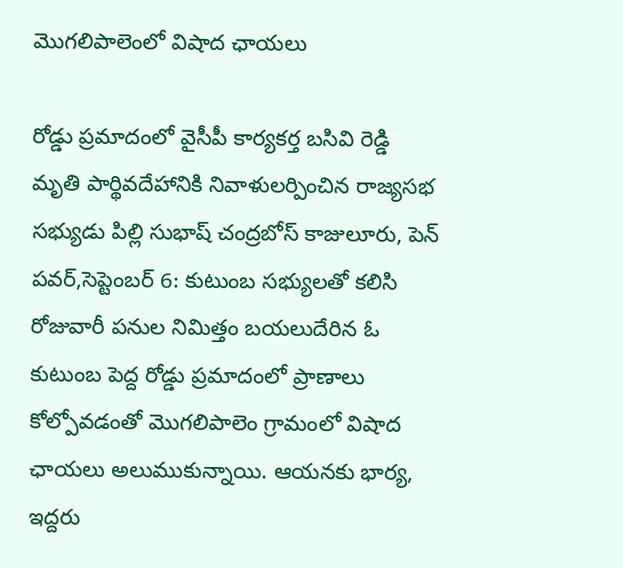మొగలిపాలెంలో విషాద ఛాయలు

రోడ్డు ప్రమాదంలో వైసీపీ కార్యకర్త బసివి రెడ్డి మృతి పార్థివదేహానికి నివాళులర్పించిన రాజ్యసభ సభ్యుడు పిల్లి సుభాష్ చంద్రబోస్ కాజులూరు, పెన్ పవర్,సెప్టెంబర్ 6: కుటుంబ సభ్యులతో కలిసి రోజువారీ పనుల నిమిత్తం బయలుదేరిన ఓ కుటుంబ పెద్ద రోడ్డు ప్రమాదంలో ప్రాణాలు కోల్పోవడంతో మొగలిపాలెం గ్రామంలో విషాద ఛాయలు అలుముకున్నాయి. ఆయనకు భార్య, ఇద్దరు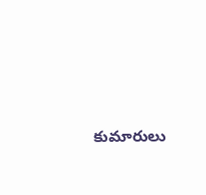కుమారులు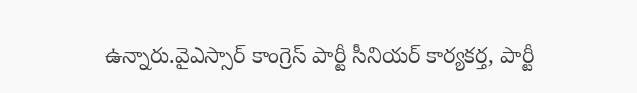ఉన్నారు.వైఎస్సార్ కాంగ్రెస్ పార్టీ సీనియర్ కార్యకర్త, పార్టీ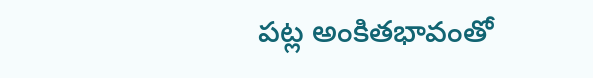పట్ల అంకితభావంతో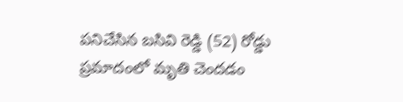పనిచేసిన బసివి రెడ్డి (52) రోడ్డు ప్రమాదంలో మృతి చెందడం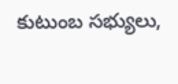కుటుంబ సభ్యులు,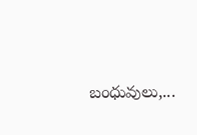బంధువులు,...